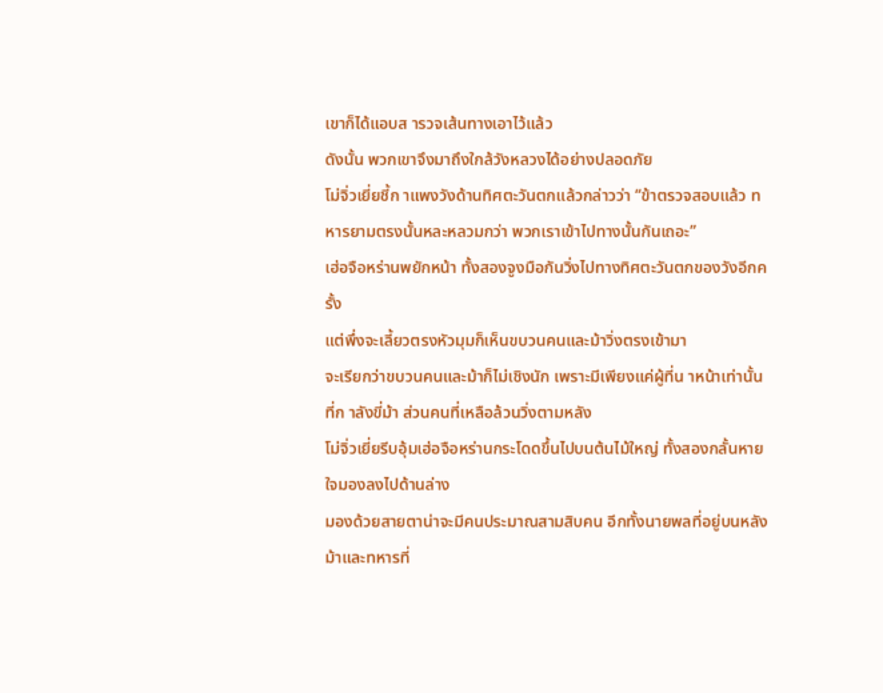เขาก็ได้แอบส ารวจเส้นทางเอาไว้แล้ว
ดังนั้น พวกเขาจึงมาถึงใกล้วังหลวงได้อย่างปลอดภัย
โม่จิ่วเยี่ยชี้ก าแพงวังด้านทิศตะวันตกแล้วกล่าวว่า “ข้าตรวจสอบแล้ว ทหารยามตรงนั้นหละหลวมกว่า พวกเราเข้าไปทางนั้นกันเถอะ”
เฮ่อจือหร่านพยักหน้า ทั้งสองจูงมือกันวิ่งไปทางทิศตะวันตกของวังอีกครั้ง
แต่พึ่งจะเลี้ยวตรงหัวมุมก็เห็นขบวนคนและม้าวิ่งตรงเข้ามา
จะเรียกว่าขบวนคนและม้าก็ไม่เชิงนัก เพราะมีเพียงแค่ผู้ที่น าหน้าเท่านั้นที่ก าลังขี่ม้า ส่วนคนที่เหลือล้วนวิ่งตามหลัง
โม่จิ่วเยี่ยรีบอุ้มเฮ่อจือหร่านกระโดดขึ้นไปบนต้นไม้ใหญ่ ทั้งสองกลั้นหายใจมองลงไปด้านล่าง
มองด้วยสายตาน่าจะมีคนประมาณสามสิบคน อีกทั้งนายพลที่อยู่บนหลังม้าและทหารที่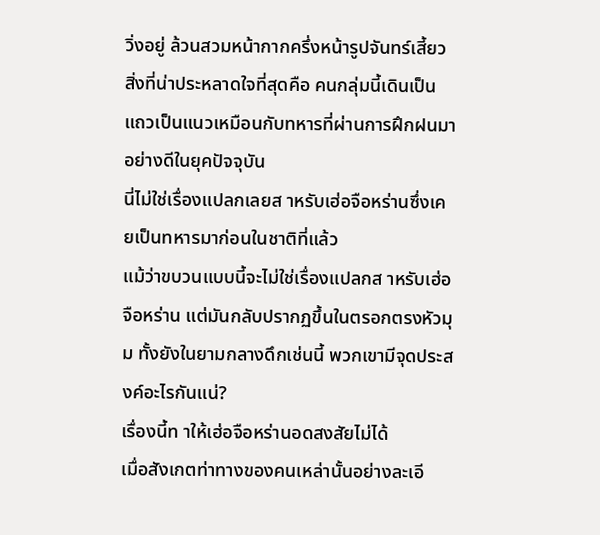วิ่งอยู่ ล้วนสวมหน้ากากครึ่งหน้ารูปจันทร์เสี้ยว
สิ่งที่น่าประหลาดใจที่สุดคือ คนกลุ่มนี้เดินเป็นแถวเป็นแนวเหมือนกับทหารที่ผ่านการฝึกฝนมาอย่างดีในยุคปัจจุบัน
นี่ไม่ใช่เรื่องแปลกเลยส าหรับเฮ่อจือหร่านซึ่งเคยเป็นทหารมาก่อนในชาติที่แล้ว
แม้ว่าขบวนแบบนี้จะไม่ใช่เรื่องแปลกส าหรับเฮ่อจือหร่าน แต่มันกลับปรากฏขึ้นในตรอกตรงหัวมุม ทั้งยังในยามกลางดึกเช่นนี้ พวกเขามีจุดประสงค์อะไรกันแน่?
เรื่องนี้ท าให้เฮ่อจือหร่านอดสงสัยไม่ได้
เมื่อสังเกตท่าทางของคนเหล่านั้นอย่างละเอี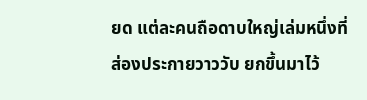ยด แต่ละคนถือดาบใหญ่เล่มหนึ่งที่ส่องประกายวาววับ ยกขึ้นมาไว้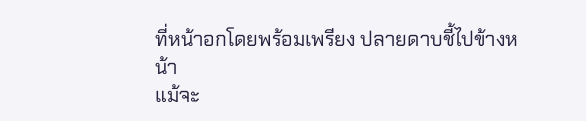ที่หน้าอกโดยพร้อมเพรียง ปลายดาบชี้ไปข้างหน้า
แม้จะ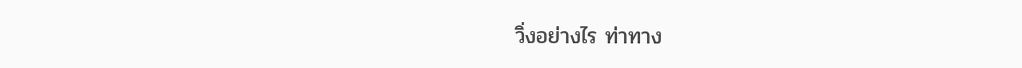วิ่งอย่างไร ท่าทาง